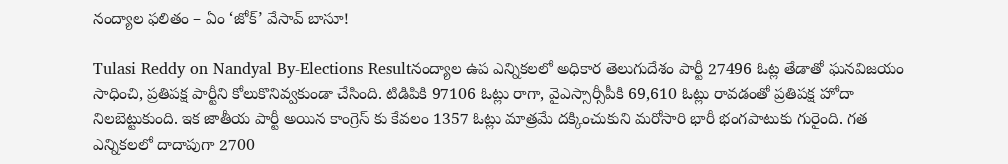నంద్యాల ఫలితం – ఏం ‘జోక్’ వేసావ్ బాసూ!

Tulasi Reddy on Nandyal By-Elections Resultనంద్యాల ఉప ఎన్నికలలో అధికార తెలుగుదేశం పార్టీ 27496 ఓట్ల తేడాతో ఘనవిజయం సాధించి, ప్రతిపక్ష పార్టీని కోలుకొనివ్వకుండా చేసింది. టిడిపికి 97106 ఓట్లు రాగా, వైఎస్సార్సీపీకి 69,610 ఓట్లు రావడంతో ప్రతిపక్ష హోదా నిలబెట్టుకుంది. ఇక జాతీయ పార్టీ అయిన కాంగ్రెస్ కు కేవలం 1357 ఓట్లు మాత్రమే దక్కించుకుని మరోసారి భారీ భంగపాటుకు గురైంది. గత ఎన్నికలలో దాదాపుగా 2700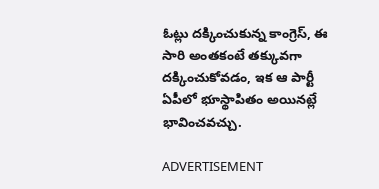ఓట్లు దక్కించుకున్న కాంగ్రెస్, ఈ సారి అంతకంటే తక్కువగా దక్కించుకోవడం, ఇక ఆ పార్టీ ఏపీలో భూస్థాపితం అయినట్లే భావించవచ్చు.

ADVERTISEMENT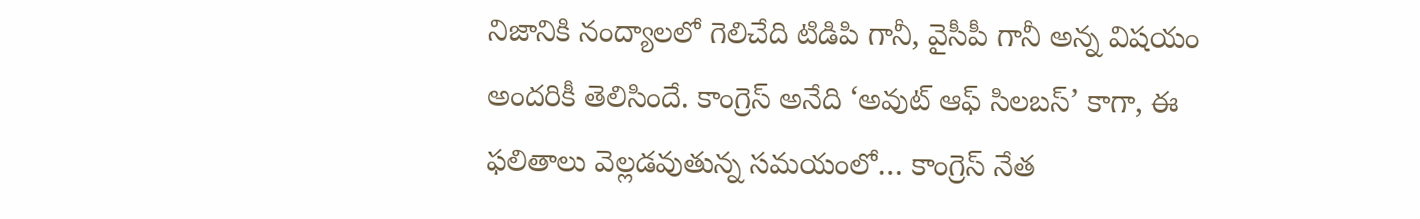నిజానికి నంద్యాలలో గెలిచేది టిడిపి గానీ, వైసీపీ గానీ అన్న విషయం అందరికీ తెలిసిందే. కాంగ్రెస్ అనేది ‘అవుట్ ఆఫ్ సిలబస్’ కాగా, ఈ ఫలితాలు వెల్లడవుతున్న సమయంలో… కాంగ్రెస్ నేత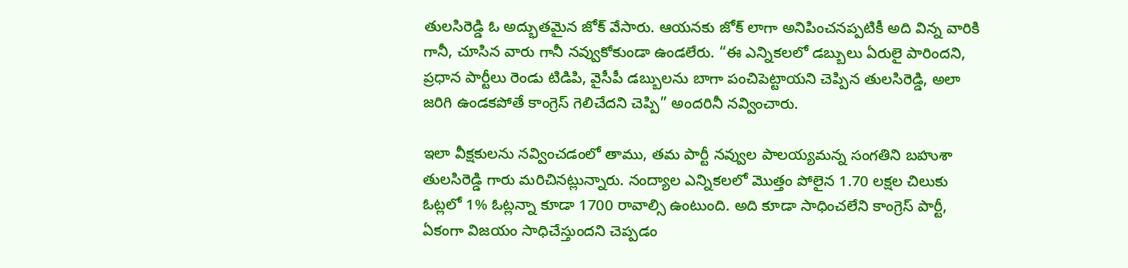తులసిరెడ్డి ఓ అద్భుతమైన జోక్ వేసారు. ఆయనకు జోక్ లాగా అనిపించనప్పటికీ అది విన్న వారికి గానీ, చూసిన వారు గానీ నవ్వుకోకుండా ఉండలేరు. “ఈ ఎన్నికలలో డబ్బులు ఏరులై పారిందని, ప్రధాన పార్టీలు రెండు టిడిపి, వైసీపీ డబ్బులను బాగా పంచిపెట్టాయని చెప్పిన తులసిరెడ్డి, అలా జరిగి ఉండకపోతే కాంగ్రెస్ గెలిచేదని చెప్పి” అందరినీ నవ్వించారు.

ఇలా వీక్షకులను నవ్వించడంలో తాము, తమ పార్టీ నవ్వుల పాలయ్యమన్న సంగతిని బహుశా తులసిరెడ్డి గారు మరిచినట్లున్నారు. నంద్యాల ఎన్నికలలో మొత్తం పోలైన 1.70 లక్షల చిలుకు ఓట్లలో 1% ఓట్లన్నా కూడా 1700 రావాల్సి ఉంటుంది. అది కూడా సాధించలేని కాంగ్రెస్ పార్టీ, ఏకంగా విజయం సాధిచేస్తుందని చెప్పడం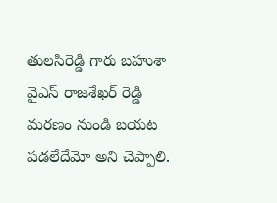తులసిరెడ్డి గారు బహుశా వైఎస్ రాజశేఖర్ రెడ్డి మరణం నుండి బయట పడలేదేమో అని చెప్పాలి.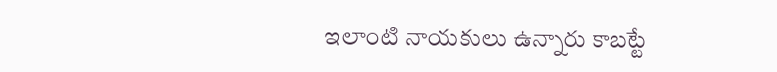ఇలాంటి నాయకులు ఉన్నారు కాబట్టే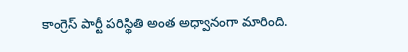కాంగ్రెస్ పార్టీ పరిస్థితి అంత అధ్వానంగా మారింది.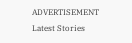ADVERTISEMENT
Latest Stories